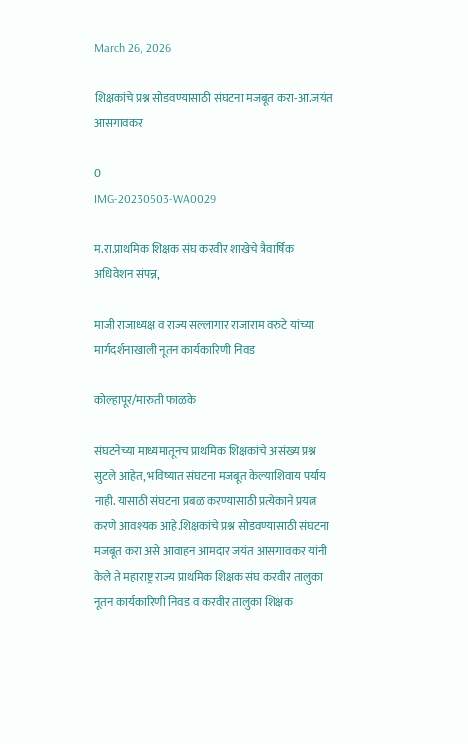March 26, 2026

शिक्षकांचे प्रश्न सोडवण्यासाठी संघटना मजबूत करा-आ.जयंत आसगावकर

0
IMG-20230503-WA0029

म.रा.प्राथमिक शिक्षक संघ करवीर शाखेचे त्रैवार्षिक अधिवेशन संपन्न,

माजी राजाध्यक्ष व राज्य सल्लागार राजाराम वरुटे यांच्या मार्गदर्शनाखाली नूतन कार्यकारिणी निवड

कोल्हापूर/मारुती फाळके

संघटनेच्या माध्यमातूनच प्राथमिक शिक्षकांचे असंख्य प्रश्न सुटले आहेत, भविष्यात संघटना मजबूत केल्याशिवाय पर्याय नाही. यासाठी संघटना प्रबळ करण्यासाठी प्रत्येकाने प्रयत्न करणे आवश्यक आहे.शिक्षकांचे प्रश्न सोडवण्यासाठी संघटना मजबूत करा असे आवाहन आमदार जयंत आसगावकर यांनी केले ते महाराष्ट्र राज्य प्राथमिक शिक्षक संघ करवीर तालुका नूतन कार्यकारिणी निवड व करवीर तालुका शिक्षक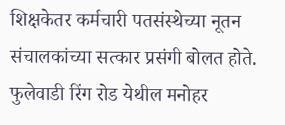शिक्षकेतर कर्मचारी पतसंस्थेच्या नूतन संचालकांच्या सत्कार प्रसंगी बोलत होते. फुलेवाडी रिंग रोड येथील मनोहर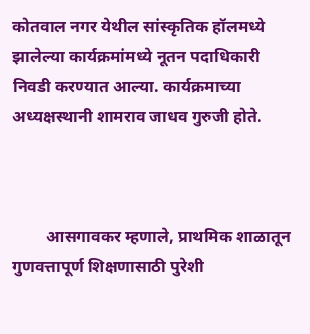कोतवाल नगर येथील सांस्कृतिक हॉलमध्ये झालेल्या कार्यक्रमांमध्ये नूतन पदाधिकारी निवडी करण्यात आल्या. कार्यक्रमाच्या अध्यक्षस्थानी शामराव जाधव गुरुजी होते.



        आसगावकर म्हणाले, प्राथमिक शाळातून गुणवत्तापूर्ण शिक्षणासाठी पुरेशी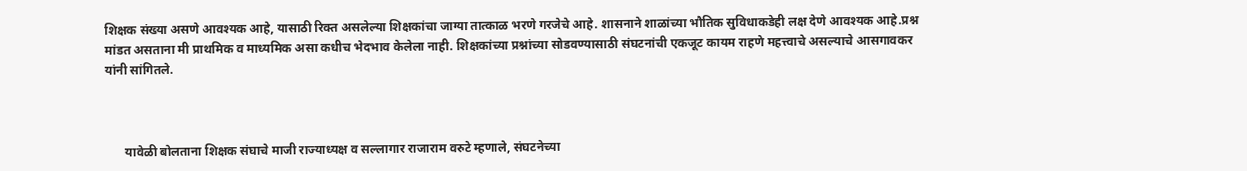शिक्षक संख्या असणे आवश्यक आहे, यासाठी रिक्त असलेल्या शिक्षकांचा जाग्या तात्काळ भरणे गरजेचे आहे. शासनाने शाळांच्या भौतिक सुविधाकडेही लक्ष देणे आवश्यक आहे.प्रश्न मांडत असताना मी प्राथमिक व माध्यमिक असा कधीच भेदभाव केलेला नाही. शिक्षकांच्या प्रश्नांच्या सोडवण्यासाठी संघटनांची एकजूट कायम राहणे महत्त्वाचे असल्याचे आसगावकर यांनी सांगितले.



      यावेळी बोलताना शिक्षक संघाचे माजी राज्याध्यक्ष व सल्लागार राजाराम वरुटे म्हणाले, संघटनेच्या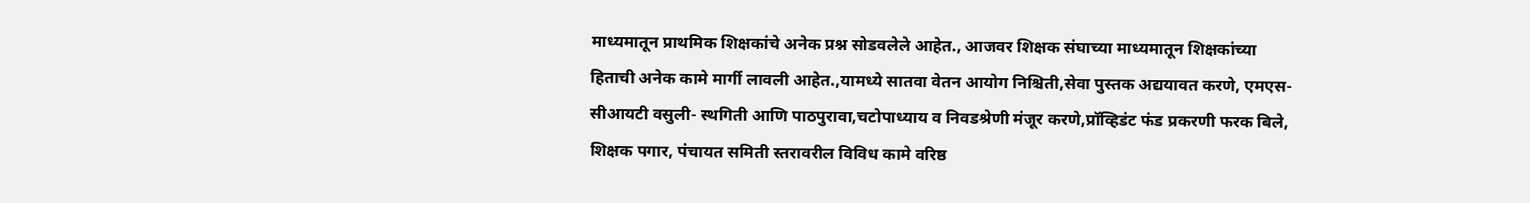माध्यमातून प्राथमिक शिक्षकांचे अनेक प्रश्न सोडवलेले आहेत., आजवर शिक्षक संघाच्या माध्यमातून शिक्षकांच्या हिताची अनेक कामे मार्गी लावली आहेत.,यामध्ये सातवा वेतन आयोग निश्चिती,सेवा पुस्तक अद्ययावत करणे, एमएस-सीआयटी वसुली- स्थगिती आणि पाठपुरावा,चटोपाध्याय व निवडश्रेणी मंजूर करणे,प्रॉव्हिडंट फंड प्रकरणी फरक बिले, शिक्षक पगार, पंचायत समिती स्तरावरील विविध कामे वरिष्ठ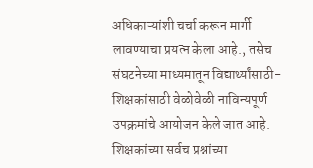अधिकाऱ्यांशी चर्चा करून मार्गी लावण्याचा प्रयत्न केला आहे., तसेच संघटनेच्या माध्यमातून विद्यार्थ्यांसाठी- शिक्षकांसाठी वेळोवेळी नाविन्यपूर्ण उपक्रमांचे आयोजन केले जात आहे. शिक्षकांच्या सर्वच प्रश्नांच्या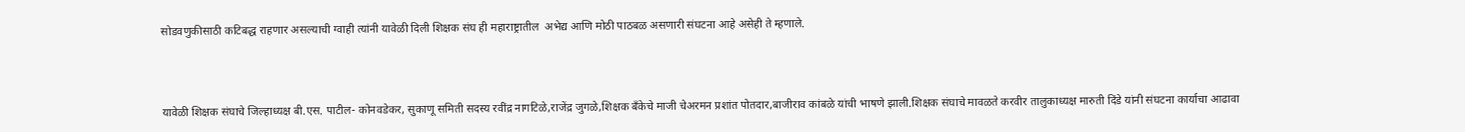सोडवणुकीसाठी कटिबद्ध राहणार असल्याची ग्वाही त्यांनी यावेळी दिली शिक्षक संघ ही महाराष्ट्रातील  अभेद्य आणि मोठी पाठबळ असणारी संघटना आहे असेही ते म्हणाले.



यावेळी शिक्षक संघाचे जिल्हाध्यक्ष बी.एस. पाटील- कोनवडेकर, सुकाणू समिती सदस्य रवींद्र नागटिळे,राजेंद्र जुगळे,शिक्षक बँकेचे माजी चेअरमन प्रशांत पोतदार,बाजीराव कांबळे यांची भाषणे झाली.शिक्षक संघाचे मावळते करवीर तालुकाध्यक्ष मारुती दिंडे यांनी संघटना कार्याचा आढावा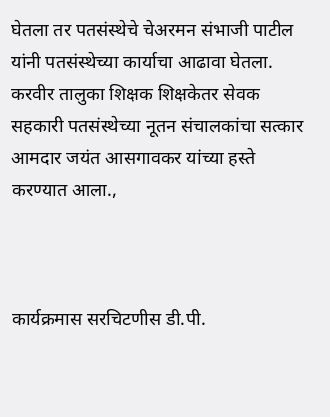घेतला तर पतसंस्थेचे चेअरमन संभाजी पाटील यांनी पतसंस्थेच्या कार्याचा आढावा घेतला. करवीर तालुका शिक्षक शिक्षकेतर सेवक सहकारी पतसंस्थेच्या नूतन संचालकांचा सत्कार आमदार जयंत आसगावकर यांच्या हस्ते करण्यात आला.,



कार्यक्रमास सरचिटणीस डी.पी.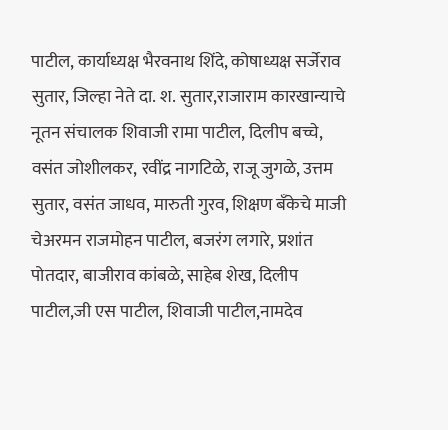पाटील, कार्याध्यक्ष भैरवनाथ शिंदे, कोषाध्यक्ष सर्जेराव सुतार, जिल्हा नेते दा. श. सुतार,राजाराम कारखान्याचे नूतन संचालक शिवाजी रामा पाटील, दिलीप बच्चे, वसंत जोशीलकर, रवींद्र नागटिळे, राजू जुगळे, उत्तम सुतार, वसंत जाधव, मारुती गुरव, शिक्षण बँकेचे माजी चेअरमन राजमोहन पाटील, बजरंग लगारे, प्रशांत पोतदार, बाजीराव कांबळे, साहेब शेख, दिलीप पाटील,जी एस पाटील, शिवाजी पाटील,नामदेव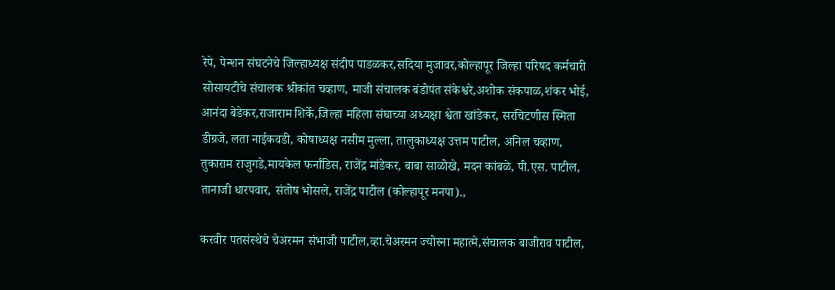रेपे, पेन्शन संघटनेचे जिल्हाध्यक्ष संदीप पाडळकर,सदिया मुजावर,कोल्हापूर जिल्हा परिषद कर्मचारी सोसायटीचे संचालक श्रीकांत चव्हाण, माजी संचालक बंडोपंत संकेश्वरे,अशोक संकपाळ,शंकर भोई, आनंदा बेडेकर,राजाराम शिर्के,जिल्हा महिला संघाच्या अध्यक्षा श्वेता खांडेकर, सरचिटणीस स्मिता डीग्रजे, लता नाईकवडी, कोषाध्यक्ष नसीम मुल्ला, तालुकाध्यक्ष उत्तम पाटील, अनिल चव्हाण, तुकाराम राजुगडे,मायकेल फर्नांडिस, राजेंद्र मांडेकर, बाबा साळोखे, मदन कांबळे, पी.एस. पाटील, तानाजी धारपवार, संतोष भोसले, राजेंद्र पाटील (कोल्हापूर मनपा).,

करवीर पतसंस्थेचे चेअरमन संभाजी पाटील,व्हा.चेअरमन ज्योस्ना महात्मे,संचालक बाजीराव पाटील,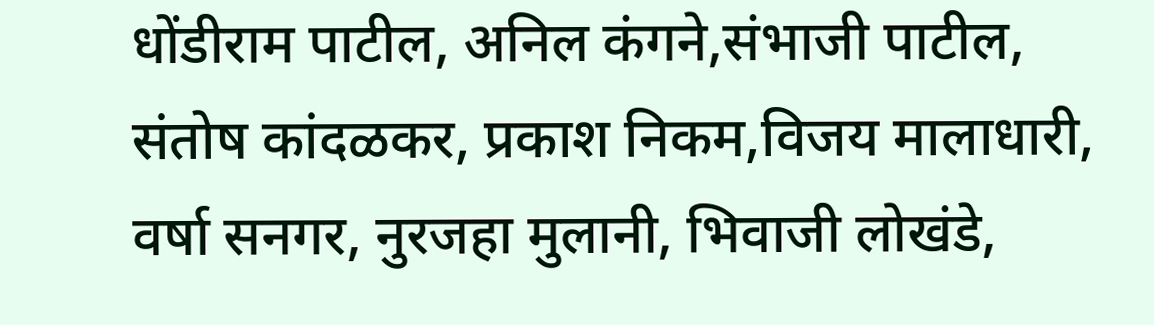धोंडीराम पाटील, अनिल कंगने,संभाजी पाटील, संतोष कांदळकर, प्रकाश निकम,विजय मालाधारी, वर्षा सनगर, नुरजहा मुलानी, भिवाजी लोखंडे,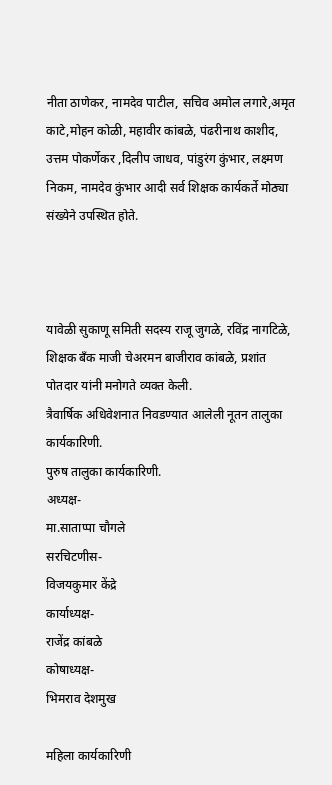नीता ठाणेकर, नामदेव पाटील, सचिव अमोल लगारे,अमृत काटे,मोहन कोळी, महावीर कांबळे, पंढरीनाथ काशीद, उत्तम पोकर्णेकर ,दिलीप जाधव, पांडुरंग कुंभार, लक्ष्मण निकम, नामदेव कुंभार आदी सर्व शिक्षक कार्यकर्ते मोठ्या संख्येने उपस्थित होते.



यावेळी सुकाणू समिती सदस्य राजू जुगळे, रविंद्र नागटिळे, शिक्षक बँक माजी चेअरमन बाजीराव कांबळे, प्रशांत पोतदार यांनी मनोगते व्यक्त केली.
त्रैवार्षिक अधिवेशनात निवडण्यात आलेली नूतन तालुका कार्यकारिणी.
पुरुष तालुका कार्यकारिणी.
अध्यक्ष-
मा.साताप्पा चौगले
सरचिटणीस-
विजयकुमार केंद्रे
कार्याध्यक्ष-
राजेंद्र कांबळे
कोषाध्यक्ष-
भिमराव देशमुख

महिला कार्यकारिणी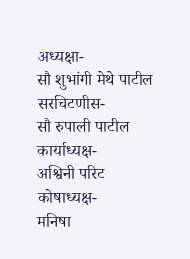अध्यक्षा-
सौ शुभांगी मेथे पाटील
सरचिटणीस-
सौ रुपाली पाटील
कार्याध्यक्ष-
अश्विनी परिट
कोषाध्यक्ष-
मनिषा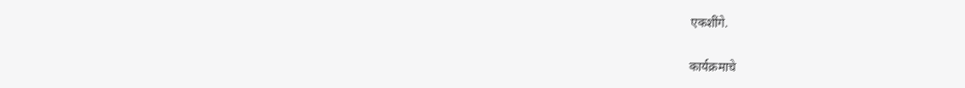एकशींगे.

कार्यक्रमाचे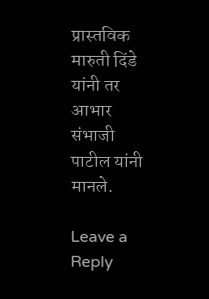प्रास्तविक मारुती दिंडे यांनी तर आभार संभाजी पाटील यांनी मानले.

Leave a Reply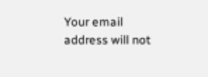Your email address will not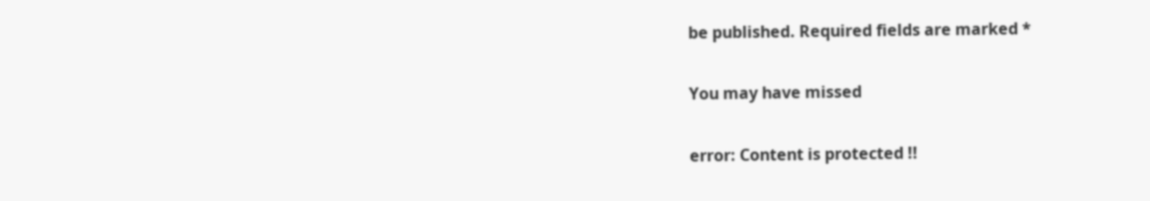be published. Required fields are marked *

You may have missed

error: Content is protected !!